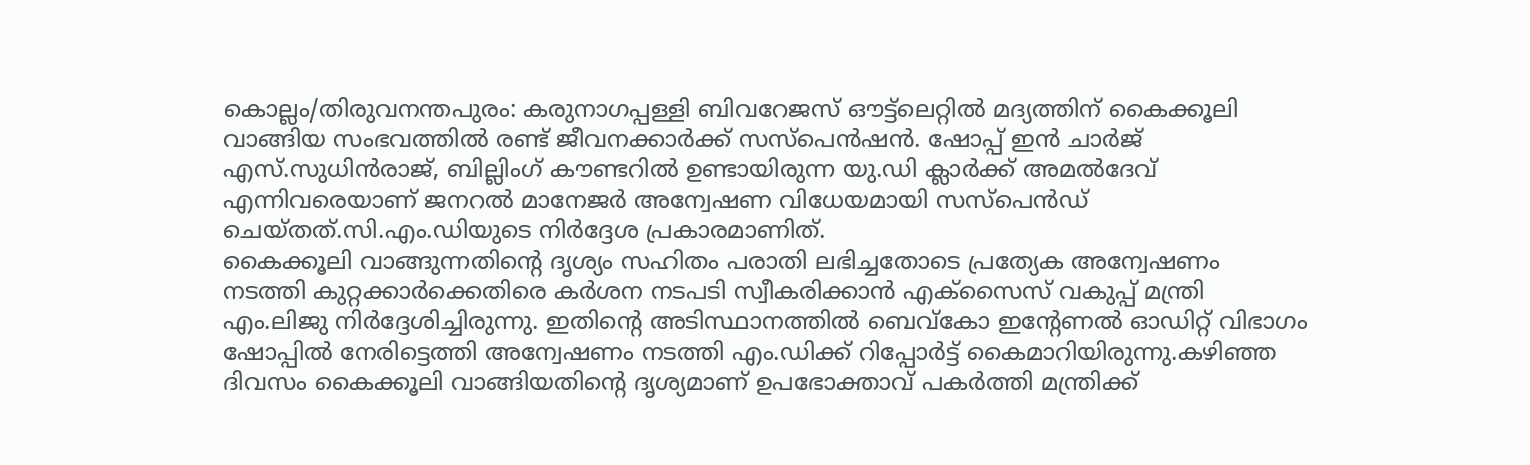കൊല്ലം/തിരുവനന്തപുരം: കരുനാഗപ്പള്ളി ബിവറേജസ് ഔട്ട്ലെറ്റിൽ മദ്യത്തിന് കൈക്കൂലി വാങ്ങിയ സംഭവത്തിൽ രണ്ട് ജീവനക്കാർക്ക് സസ്പെൻഷൻ. ഷോപ്പ് ഇൻ ചാർജ് എസ്.സുധിൻരാജ്, ബില്ലിംഗ് കൗണ്ടറിൽ ഉണ്ടായിരുന്ന യു.ഡി ക്ലാർക്ക് അമൽദേവ് എന്നിവരെയാണ് ജനറൽ മാനേജർ അന്വേഷണ വിധേയമായി സസ്പെൻഡ് ചെയ്തത്.സി.എം.ഡിയുടെ നിർദ്ദേശ പ്രകാരമാണിത്.
കൈക്കൂലി വാങ്ങുന്നതിന്റെ ദൃശ്യം സഹിതം പരാതി ലഭിച്ചതോടെ പ്രത്യേക അന്വേഷണം നടത്തി കുറ്റക്കാർക്കെതിരെ കർശന നടപടി സ്വീകരിക്കാൻ എക്സൈസ് വകുപ്പ് മന്ത്രി എം.ലിജു നിർദ്ദേശിച്ചിരുന്നു. ഇതിന്റെ അടിസ്ഥാനത്തിൽ ബെവ്കോ ഇന്റേണൽ ഓഡിറ്റ് വിഭാഗം ഷോപ്പിൽ നേരിട്ടെത്തി അന്വേഷണം നടത്തി എം.ഡിക്ക് റിപ്പോർട്ട് കൈമാറിയിരുന്നു.കഴിഞ്ഞ ദിവസം കൈക്കൂലി വാങ്ങിയതിന്റെ ദൃശ്യമാണ് ഉപഭോക്താവ് പകർത്തി മന്ത്രിക്ക്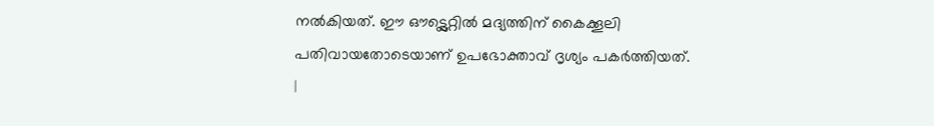നൽകിയത്. ഈ ഔട്ട്ലെറ്റിൽ മദ്യത്തിന് കൈക്കൂലി പതിവായതോടെയാണ് ഉപഭോക്താവ് ദൃശ്യം പകർത്തിയത്.
|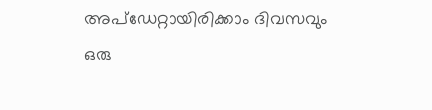അപ്ഡേറ്റായിരിക്കാം ദിവസവും
ഒരു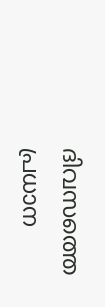ദിവസത്തെ പ്രധാന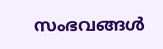സംഭവങ്ങൾ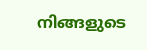നിങ്ങളുടെ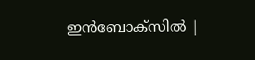ഇൻബോക്സിൽ |